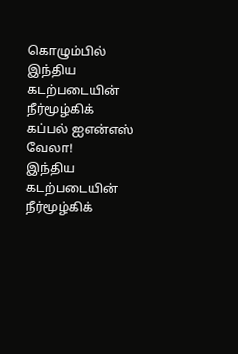கொழும்பில் இந்திய கடற்படையின் நீர்மூழ்கிக் கப்பல் ஐஎன்எஸ் வேலா!
இந்திய கடற்படையின் நீர்மூழ்கிக்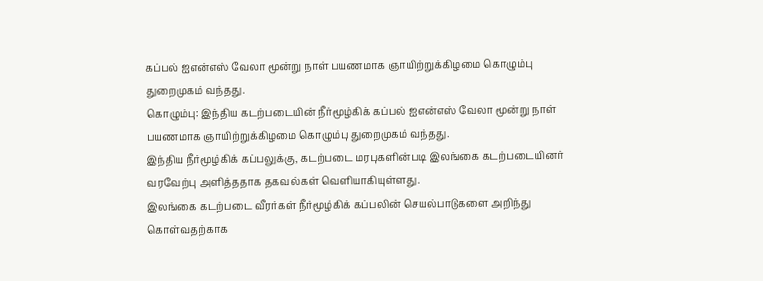கப்பல் ஐஎன்எஸ் வேலா மூன்று நாள் பயணமாக ஞாயிற்றுக்கிழமை கொழும்பு துறைமுகம் வந்தது.
கொழும்பு: இந்திய கடற்படையின் நீர்மூழ்கிக் கப்பல் ஐஎன்எஸ் வேலா மூன்று நாள் பயணமாக ஞாயிற்றுக்கிழமை கொழும்பு துறைமுகம் வந்தது.
இந்திய நீர்மூழ்கிக் கப்பலுக்கு, கடற்படை மரபுகளின்படி இலங்கை கடற்படையினர் வரவேற்பு அளித்ததாக தகவல்கள் வெளியாகியுள்ளது.
இலங்கை கடற்படை வீரர்கள் நீர்மூழ்கிக் கப்பலின் செயல்பாடுகளை அறிந்து கொள்வதற்காக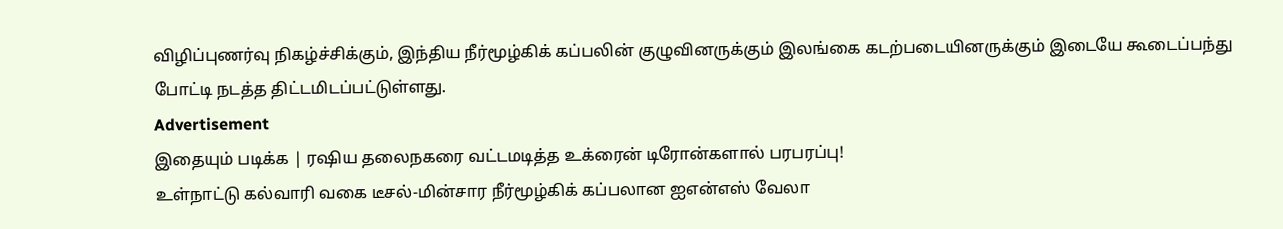விழிப்புணர்வு நிகழ்ச்சிக்கும், இந்திய நீர்மூழ்கிக் கப்பலின் குழுவினருக்கும் இலங்கை கடற்படையினருக்கும் இடையே கூடைப்பந்து போட்டி நடத்த திட்டமிடப்பட்டுள்ளது.
Advertisement
இதையும் படிக்க | ரஷிய தலைநகரை வட்டமடித்த உக்ரைன் டிரோன்களால் பரபரப்பு!
உள்நாட்டு கல்வாரி வகை டீசல்-மின்சார நீர்மூழ்கிக் கப்பலான ஐஎன்எஸ் வேலா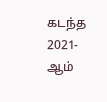கடந்த 2021-ஆம்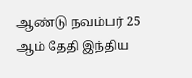ஆண்டு நவம்பர் 25 ஆம் தேதி இந்திய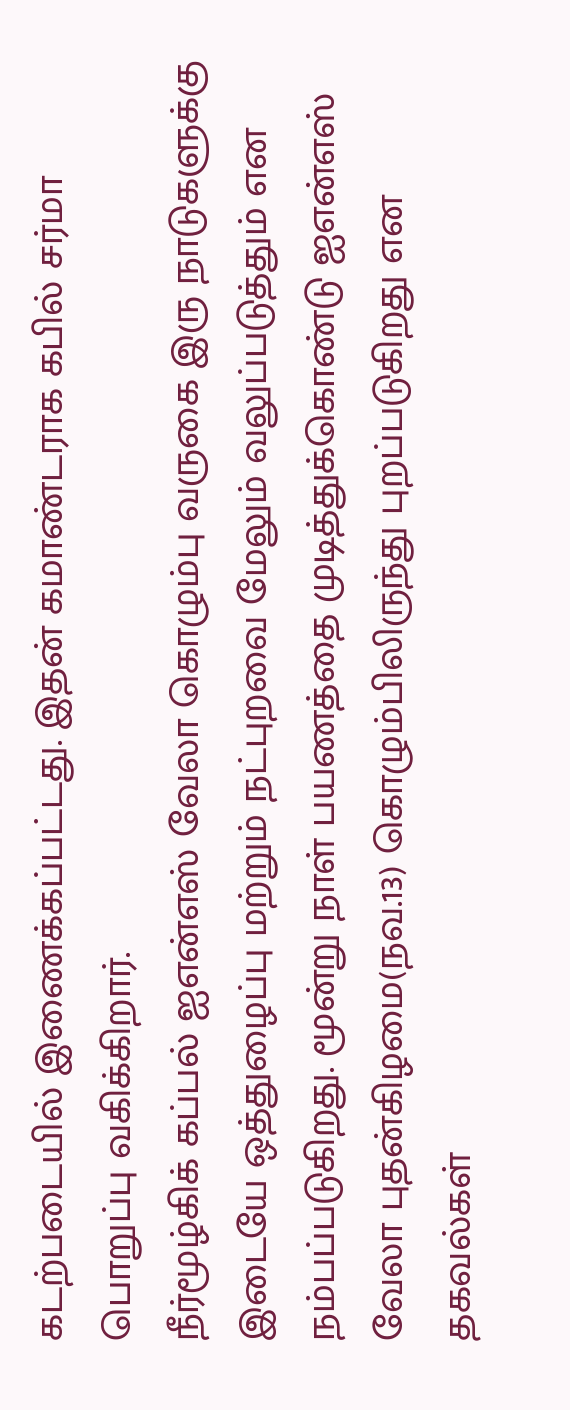கடற்படையில் இணைக்கப்பட்டது. இதன் கமாண்டராக கபில் சர்மா பொறுப்பு வகிக்கிறார்.
நீர்மூழ்கிக் கப்பல் ஐஎன்எஸ் வேலா கொழும்பு வருகை இரு நாடுகளுக்கு இடையே ஒத்துழைப்பு மற்றும் நட்புறவை மேலும் வலுப்படுத்தும் என நம்பப்படுகிறது. மூன்று நாள் பயணத்தை முடித்துக்கொண்டு ஐஎன்எஸ் வேலா புதன்கிழமை(நவ.13) கொழும்பிலிருந்து புறப்படுகிறது என தகவல்கள்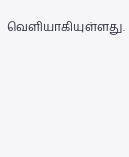வெளியாகியுள்ளது.